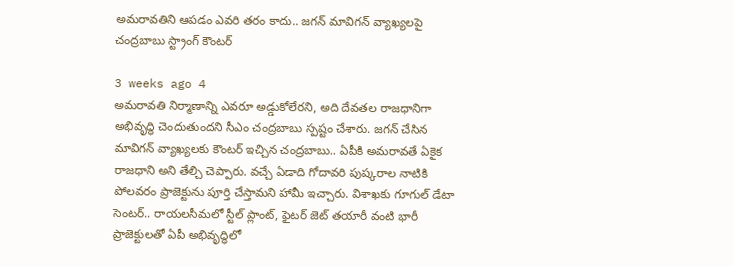అమరావతిని ఆపడం ఎవరి తరం కాదు.. జగన్ మావిగన్‌ వ్యాఖ్యలపై చంద్రబాబు స్ట్రాంగ్ కౌంటర్

3 weeks ago 4
అమరావతి నిర్మాణాన్ని ఎవరూ అడ్డుకోలేరని, అది దేవతల రాజధానిగా అభివృద్ధి చెందుతుందని సీఎం చంద్రబాబు స్పష్టం చేశారు. జగన్ చేసిన మావిగన్ వ్యాఖ్యలకు కౌంటర్ ఇచ్చిన చంద్రబాబు.. ఏపీకి అమరావతే ఏకైక రాజధాని అని తేల్చి చెప్పారు. వచ్చే ఏడాది గోదావరి పుష్కరాల నాటికి పోలవరం ప్రాజెక్టును పూర్తి చేస్తామని హామీ ఇచ్చారు. విశాఖకు గూగుల్ డేటా సెంటర్.. రాయలసీమలో స్టీల్ ప్లాంట్, ఫైటర్ జెట్ తయారీ వంటి భారీ ప్రాజెక్టులతో ఏపీ అభివృద్ధిలో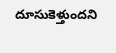దూసుకెళ్తుందని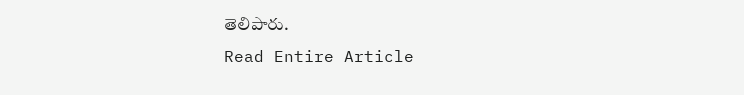తెలిపారు.
Read Entire Article